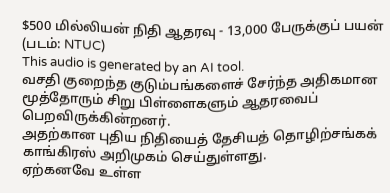$500 மில்லியன் நிதி ஆதரவு - 13,000 பேருக்குப் பயன்
(படம்: NTUC)
This audio is generated by an AI tool.
வசதி குறைந்த குடும்பங்களைச் சேர்ந்த அதிகமான மூத்தோரும் சிறு பிள்ளைகளும் ஆதரவைப் பெறவிருக்கின்றனர்.
அதற்கான புதிய நிதியைத் தேசியத் தொழிற்சங்கக் காங்கிரஸ் அறிமுகம் செய்துள்ளது.
ஏற்கனவே உள்ள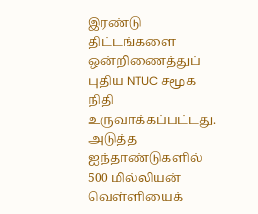இரண்டு திட்டங்களை ஒன்றிணைத்துப் புதிய NTUC சமூக நிதி உருவாக்கப்பட்டது.
அடுத்த ஐந்தாண்டுகளில் 500 மில்லியன் வெள்ளியைக்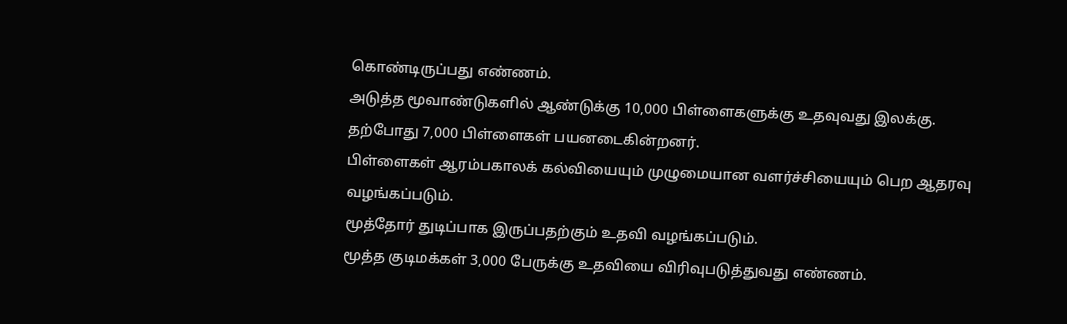கொண்டிருப்பது எண்ணம்.
அடுத்த மூவாண்டுகளில் ஆண்டுக்கு 10,000 பிள்ளைகளுக்கு உதவுவது இலக்கு.
தற்போது 7,000 பிள்ளைகள் பயனடைகின்றனர்.
பிள்ளைகள் ஆரம்பகாலக் கல்வியையும் முழுமையான வளர்ச்சியையும் பெற ஆதரவு வழங்கப்படும்.
மூத்தோர் துடிப்பாக இருப்பதற்கும் உதவி வழங்கப்படும்.
மூத்த குடிமக்கள் 3,000 பேருக்கு உதவியை விரிவுபடுத்துவது எண்ணம்.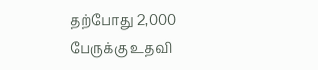தற்போது 2,000 பேருக்கு உதவி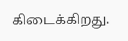கிடைக்கிறது.